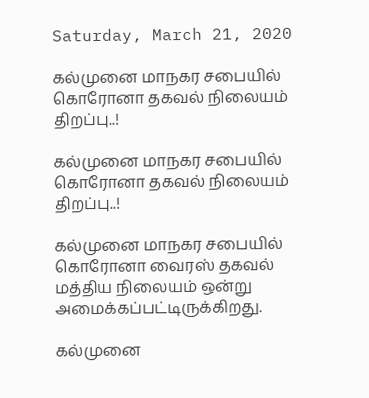Saturday, March 21, 2020

கல்முனை மாநகர சபையில் கொரோனா தகவல் நிலையம் திறப்பு..!

கல்முனை மாநகர சபையில் கொரோனா தகவல் நிலையம் திறப்பு..!

கல்முனை மாநகர சபையில் கொரோனா வைரஸ் தகவல் மத்திய நிலையம் ஒன்று அமைக்கப்பட்டிருக்கிறது.

கல்முனை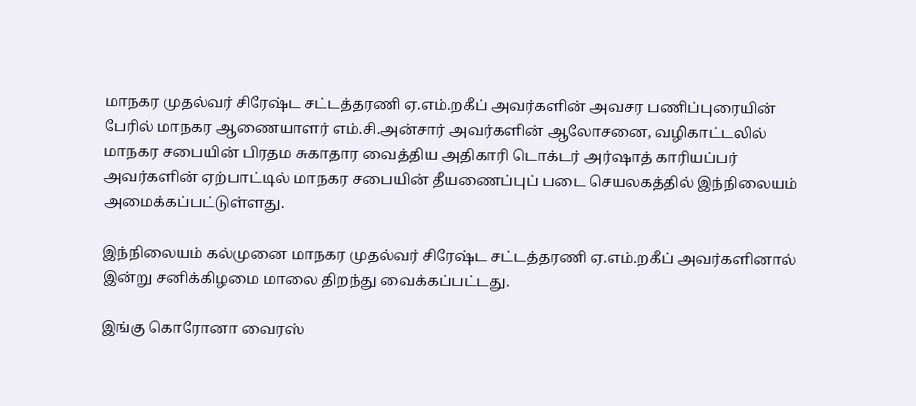மாநகர முதல்வர் சிரேஷ்ட சட்டத்தரணி ஏ.எம்.றகீப் அவர்களின் அவசர பணிப்புரையின் பேரில் மாநகர ஆணையாளர் எம்.சி.அன்சார் அவர்களின் ஆலோசனை, வழிகாட்டலில் மாநகர சபையின் பிரதம சுகாதார வைத்திய அதிகாரி டொக்டர் அர்ஷாத் காரியப்பர் அவர்களின் ஏற்பாட்டில் மாநகர சபையின் தீயணைப்புப் படை செயலகத்தில் இந்நிலையம் அமைக்கப்பட்டுள்ளது.

இந்நிலையம் கல்முனை மாநகர முதல்வர் சிரேஷ்ட சட்டத்தரணி ஏ.எம்.றகீப் அவர்களினால் இன்று சனிக்கிழமை மாலை திறந்து வைக்கப்பட்டது.

இங்கு கொரோனா வைரஸ்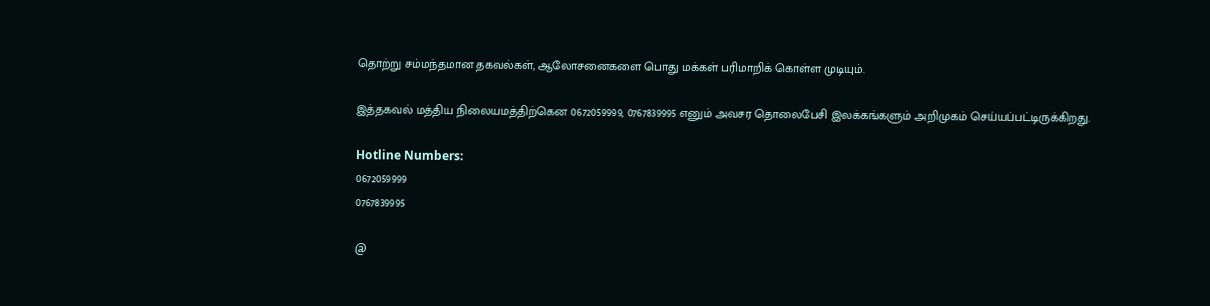தொற்று சம்மந்தமான தகவல்கள், ஆலோசனைகளை பொது மக்கள் பரிமாறிக் கொள்ள முடியும்.

இத்தகவல் மத்திய நிலையமத்திற்கென 0672059999, 0767839995 எனும் அவசர தொலைபேசி இலக்கங்களும் அறிமுகம் செய்யப்பட்டிருக்கிறது.

Hotline Numbers:
0672059999
0767839995

@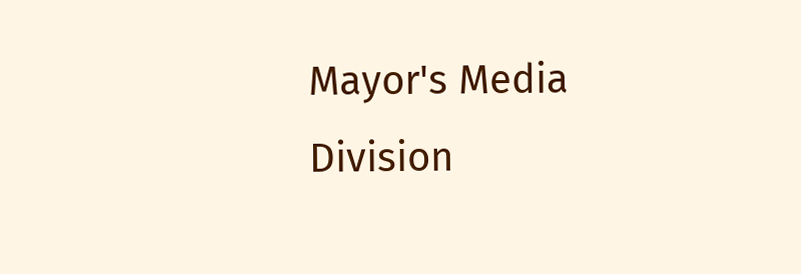Mayor's Media Division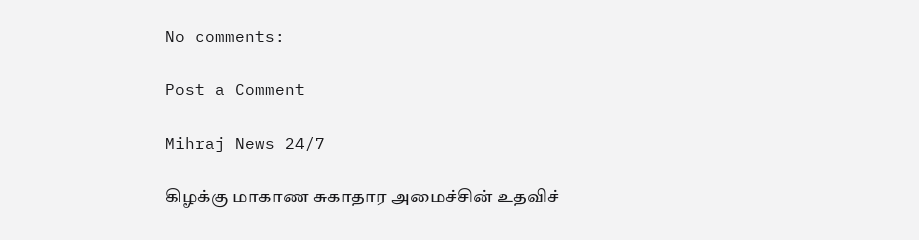No comments:

Post a Comment

Mihraj News 24/7

கிழக்கு மாகாண சுகாதார அமைச்சின் உதவிச்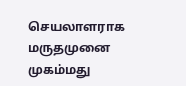செயலாளராக மருதமுனை முகம்மது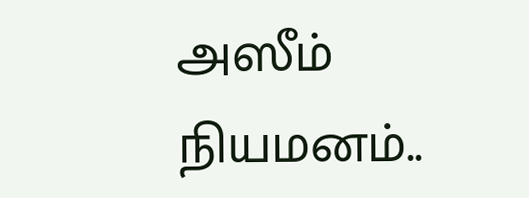அஸீம் நியமனம்..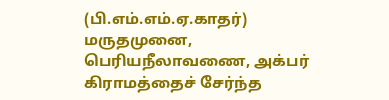(பி.எம்.எம்.ஏ.காதர்) மருதமுனை, பெரியநீலாவணை, அக்பர் கிராமத்தைச் சேர்ந்த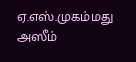ஏ.எஸ்.முகம்மது அஸீம்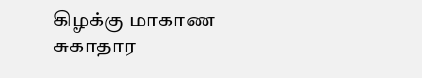கிழக்கு மாகாண சுகாதார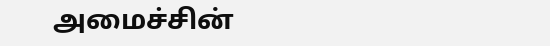அமைச்சின்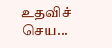உதவிச் செய...